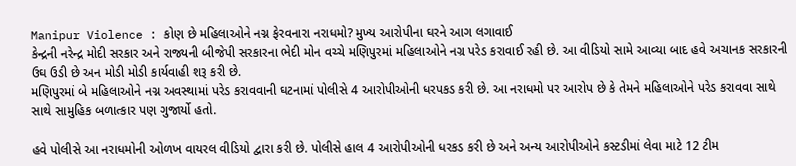Manipur Violence : કોણ છે મહિલાઓને નગ્ન ફેરવનારા નરાધમો? મુખ્ય આરોપીના ઘરને આગ લગાવાઈ
કેન્દ્રની નરેન્દ્ર મોદી સરકાર અને રાજ્યની બીજેપી સરકારના ભેદી મોન વચ્ચે મણિપુરમાં મહિલાઓને નગ્ર પરેડ કરાવાઈ રહી છે. આ વીડિયો સામે આવ્યા બાદ હવે અચાનક સરકારની ઉઘ ઉડી છે અન મોડી મોડી કાર્યવાહી શરૂ કરી છે.
મણિપુરમાં બે મહિલાઓને નગ્ન અવસ્થામાં પરેડ કરાવવાની ઘટનામાં પોલીસે 4 આરોપીઓની ધરપકડ કરી છે. આ નરાધમો પર આરોપ છે કે તેમને મહિલાઓને પરેડ કરાવવા સાથે સાથે સામુહિક બળાત્કાર પણ ગુજાર્યો હતો.

હવે પોલીસે આ નરાધમોની ઓળખ વાયરલ વીડિયો દ્વારા કરી છે. પોલીસે હાલ 4 આરોપીઓની ધરકડ કરી છે અને અન્ય આરોપીઓને કસ્ટડીમાં લેવા માટે 12 ટીમ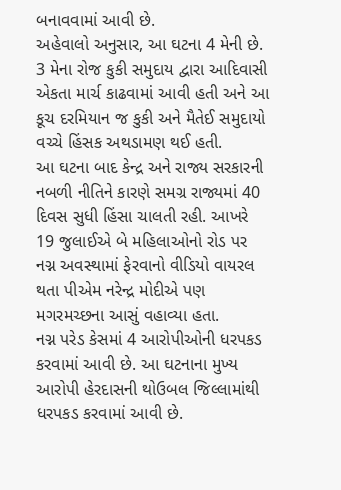બનાવવામાં આવી છે.
અહેવાલો અનુસાર, આ ઘટના 4 મેની છે. 3 મેના રોજ કુકી સમુદાય દ્વારા આદિવાસી એકતા માર્ચ કાઢવામાં આવી હતી અને આ કૂચ દરમિયાન જ કુકી અને મૈતેઈ સમુદાયો વચ્ચે હિંસક અથડામણ થઈ હતી.
આ ઘટના બાદ કેન્દ્ર અને રાજ્ય સરકારની નબળી નીતિને કારણે સમગ્ર રાજ્યમાં 40 દિવસ સુધી હિંસા ચાલતી રહી. આખરે 19 જુલાઈએ બે મહિલાઓનો રોડ પર નગ્ન અવસ્થામાં ફેરવાનો વીડિયો વાયરલ થતા પીએમ નરેન્દ્ર મોદીએ પણ મગરમચ્છના આસું વહાવ્યા હતા.
નગ્ન પરેડ કેસમાં 4 આરોપીઓની ધરપકડ કરવામાં આવી છે. આ ઘટનાના મુખ્ય આરોપી હેરદાસની થોઉબલ જિલ્લામાંથી ધરપકડ કરવામાં આવી છે.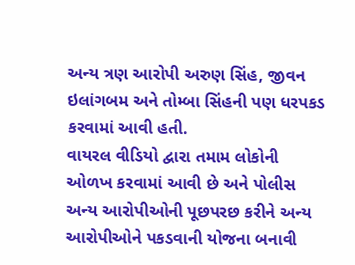અન્ય ત્રણ આરોપી અરુણ સિંહ, જીવન ઇલાંગબમ અને તોમ્બા સિંહની પણ ધરપકડ કરવામાં આવી હતી.
વાયરલ વીડિયો દ્વારા તમામ લોકોની ઓળખ કરવામાં આવી છે અને પોલીસ અન્ય આરોપીઓની પૂછપરછ કરીને અન્ય આરોપીઓને પકડવાની યોજના બનાવી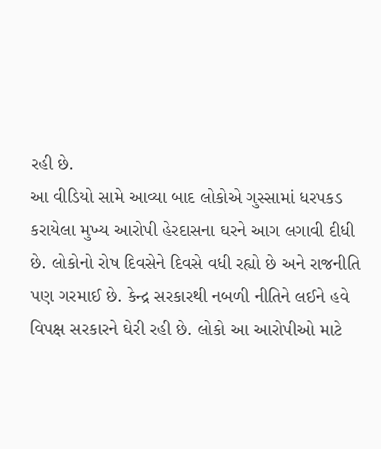રહી છે.
આ વીડિયો સામે આવ્યા બાદ લોકોએ ગુસ્સામાં ધરપકડ કરાયેલા મુખ્ય આરોપી હેરદાસના ઘરને આગ લગાવી દીધી છે. લોકોનો રોષ દિવસેને દિવસે વધી રહ્યો છે અને રાજનીતિ પણ ગરમાઈ છે. કેન્દ્ર સરકારથી નબળી નીતિને લઈને હવે વિપક્ષ સરકારને ઘેરી રહી છે. લોકો આ આરોપીઓ માટે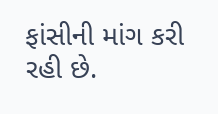ફાંસીની માંગ કરી રહી છે.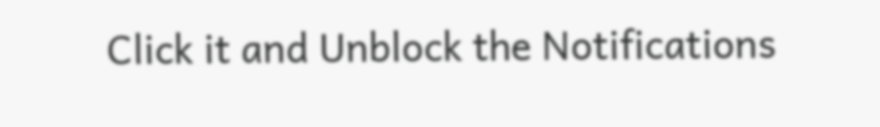Click it and Unblock the Notifications